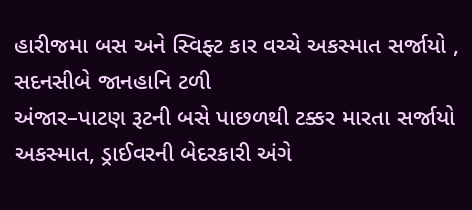હારીજમા બસ અને સ્વિફ્ટ કાર વચ્ચે અકસ્માત સર્જાયો , સદનસીબે જાનહાનિ ટળી
અંજાર–પાટણ રૂટની બસે પાછળથી ટક્કર મારતા સર્જાયો અકસ્માત, ડ્રાઈવરની બેદરકારી અંગે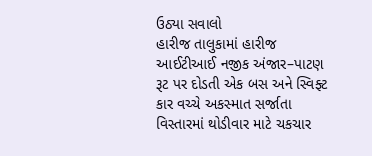ઉઠ્યા સવાલો
હારીજ તાલુકામાં હારીજ આઈટીઆઈ નજીક અંજાર–પાટણ રૂટ પર દોડતી એક બસ અને સ્વિફ્ટ કાર વચ્ચે અકસ્માત સર્જાતા વિસ્તારમાં થોડીવાર માટે ચકચાર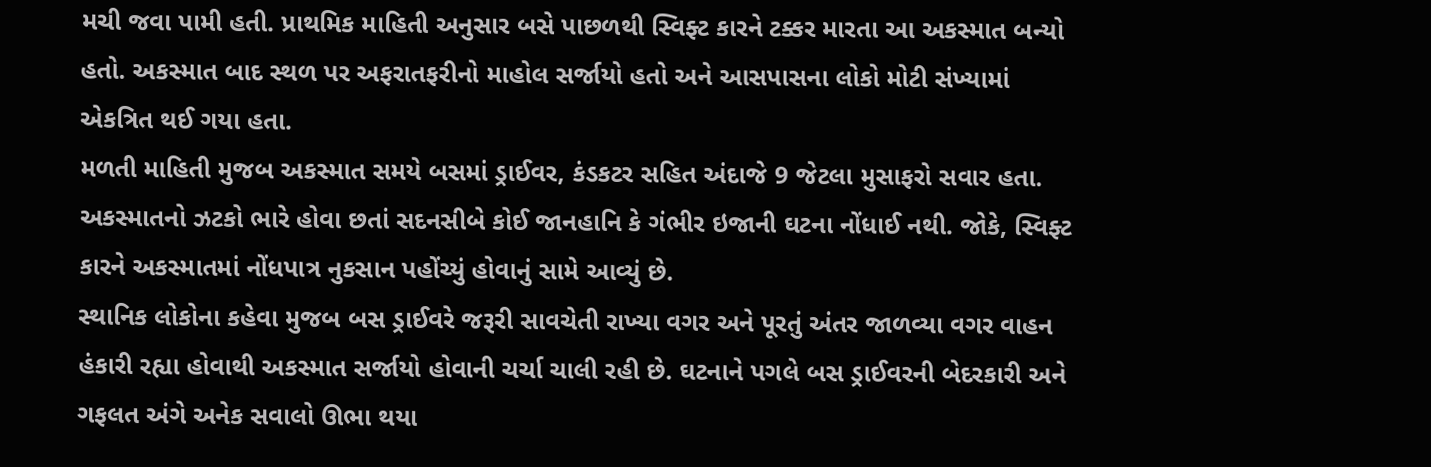મચી જવા પામી હતી. પ્રાથમિક માહિતી અનુસાર બસે પાછળથી સ્વિફ્ટ કારને ટક્કર મારતા આ અકસ્માત બન્યો હતો. અકસ્માત બાદ સ્થળ પર અફરાતફરીનો માહોલ સર્જાયો હતો અને આસપાસના લોકો મોટી સંખ્યામાં એકત્રિત થઈ ગયા હતા.
મળતી માહિતી મુજબ અકસ્માત સમયે બસમાં ડ્રાઈવર, કંડકટર સહિત અંદાજે 9 જેટલા મુસાફરો સવાર હતા. અકસ્માતનો ઝટકો ભારે હોવા છતાં સદનસીબે કોઈ જાનહાનિ કે ગંભીર ઇજાની ઘટના નોંધાઈ નથી. જોકે, સ્વિફ્ટ કારને અકસ્માતમાં નોંધપાત્ર નુકસાન પહોંચ્યું હોવાનું સામે આવ્યું છે.
સ્થાનિક લોકોના કહેવા મુજબ બસ ડ્રાઈવરે જરૂરી સાવચેતી રાખ્યા વગર અને પૂરતું અંતર જાળવ્યા વગર વાહન હંકારી રહ્યા હોવાથી અકસ્માત સર્જાયો હોવાની ચર્ચા ચાલી રહી છે. ઘટનાને પગલે બસ ડ્રાઈવરની બેદરકારી અને ગફલત અંગે અનેક સવાલો ઊભા થયા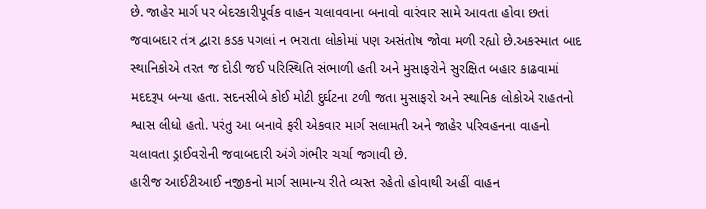છે. જાહેર માર્ગ પર બેદરકારીપૂર્વક વાહન ચલાવવાના બનાવો વારંવાર સામે આવતા હોવા છતાં જવાબદાર તંત્ર દ્વારા કડક પગલાં ન ભરાતા લોકોમાં પણ અસંતોષ જોવા મળી રહ્યો છે.અકસ્માત બાદ સ્થાનિકોએ તરત જ દોડી જઈ પરિસ્થિતિ સંભાળી હતી અને મુસાફરોને સુરક્ષિત બહાર કાઢવામાં મદદરૂપ બન્યા હતા. સદનસીબે કોઈ મોટી દુર્ઘટના ટળી જતા મુસાફરો અને સ્થાનિક લોકોએ રાહતનો શ્વાસ લીધો હતો. પરંતુ આ બનાવે ફરી એકવાર માર્ગ સલામતી અને જાહેર પરિવહનના વાહનો ચલાવતા ડ્રાઈવરોની જવાબદારી અંગે ગંભીર ચર્ચા જગાવી છે.
હારીજ આઈટીઆઈ નજીકનો માર્ગ સામાન્ય રીતે વ્યસ્ત રહેતો હોવાથી અહીં વાહન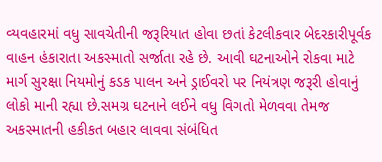વ્યવહારમાં વધુ સાવચેતીની જરૂરિયાત હોવા છતાં કેટલીકવાર બેદરકારીપૂર્વક વાહન હંકારાતા અકસ્માતો સર્જાતા રહે છે. આવી ઘટનાઓને રોકવા માટે માર્ગ સુરક્ષા નિયમોનું કડક પાલન અને ડ્રાઈવરો પર નિયંત્રણ જરૂરી હોવાનું લોકો માની રહ્યા છે.સમગ્ર ઘટનાને લઈને વધુ વિગતો મેળવવા તેમજ અકસ્માતની હકીકત બહાર લાવવા સંબંધિત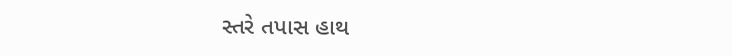સ્તરે તપાસ હાથ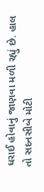ધરાઈ હોવાનું જાણવા મળી રહ્યું છે. હાલ તો સદનસીબે મોટી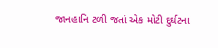જાનહાનિ ટળી જતાં એક મોટી દુર્ઘટના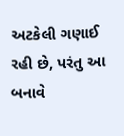અટકેલી ગણાઈ રહી છે, પરંતુ આ બનાવે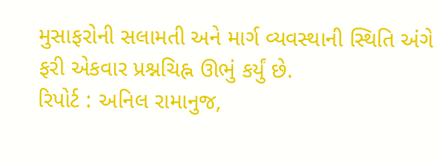મુસાફરોની સલામતી અને માર્ગ વ્યવસ્થાની સ્થિતિ અંગે ફરી એકવાર પ્રશ્નચિહ્ન ઊભું કર્યું છે.
રિપોર્ટ : અનિલ રામાનુજ,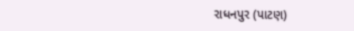રાધનપુર (પાટણ)